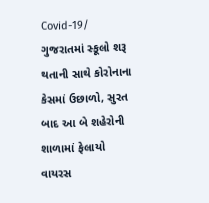Covid-19/ ગુજરાતમાં સ્કૂલો શરૂ થતાની સાથે કોરોનાના કેસમાં ઉછાળો, સુરત બાદ આ બે શહેરોની શાળામાં ફેલાયો વાયરસ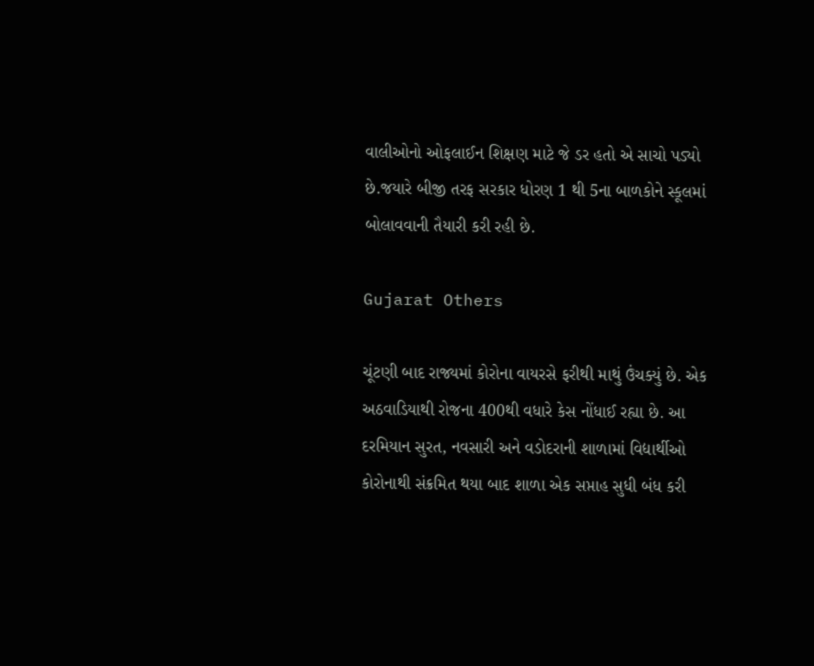વાલીઓનો ઓફલાઈન શિક્ષણ માટે જે ડર હતો એ સાચો પડ્યો છે.જયારે બીજી તરફ સરકાર ધોરણ 1 થી 5ના બાળકોને સ્કૂલમાં બોલાવવાની તૈયારી કરી રહી છે.

Gujarat Others

ચૂંટણી બાદ રાજ્યમાં કોરોના વાયરસે ફરીથી માથું ઉંચક્યું છે. એક અઠવાડિયાથી રોજના 400થી વધારે કેસ નોંધાઈ રહ્યા છે. આ દરમિયાન સુરત, નવસારી અને વડોદરાની શાળામાં વિદ્યાર્થીઓ કોરોનાથી સંક્રમિત થયા બાદ શાળા એક સપ્તાહ સુધી બંધ કરી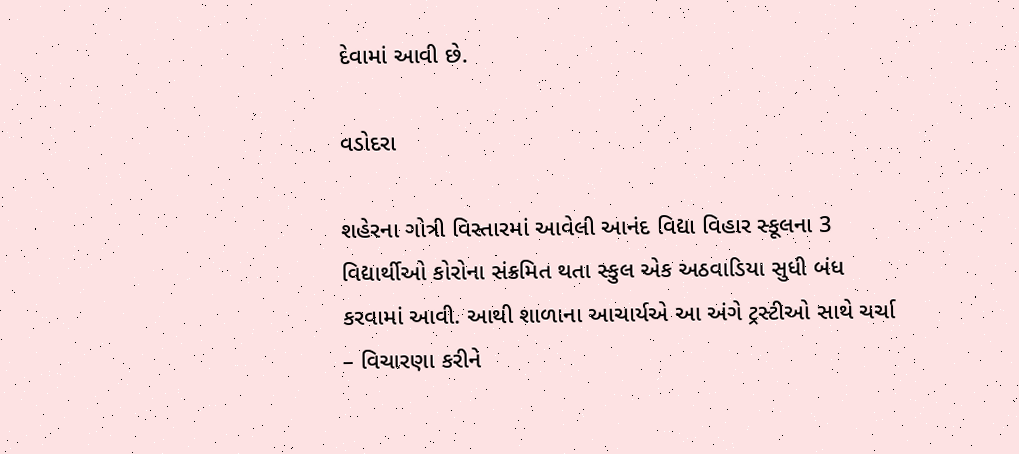દેવામાં આવી છે.

વડોદરા

શહેરના ગોત્રી વિસ્તારમાં આવેલી આનંદ વિદ્યા વિહાર સ્કૂલના 3 વિદ્યાર્થીઓ કોરોના સંક્રમિત થતા સ્કુલ એક અઠવાડિયા સુધી બંધ કરવામાં આવી. આથી શાળાના આચાર્યએ આ અંગે ટ્રસ્ટીઓ સાથે ચર્ચા – વિચારણા કરીને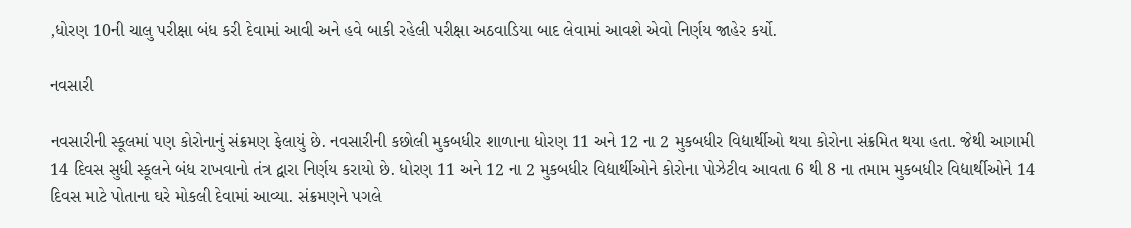,ધોરણ 10ની ચાલુ પરીક્ષા બંધ કરી દેવામાં આવી અને હવે બાકી રહેલી પરીક્ષા અઠવાડિયા બાદ લેવામાં આવશે એવો નિર્ણય જાહેર કર્યો.

નવસારી

નવસારીની સ્કૂલમાં પણ કોરોનાનું સંક્રમણ ફેલાયું છે. નવસારીની કછોલી મુકબધીર શાળાના ધોરણ 11 અને 12 ના 2 મુકબધીર વિદ્યાર્થીઓ થયા કોરોના સંક્રમિત થયા હતા. જેથી આગામી 14 દિવસ સુધી સ્કૂલને બંધ રાખવાનો તંત્ર દ્વારા નિર્ણય કરાયો છે. ધોરણ 11 અને 12 ના 2 મુકબધીર વિદ્યાર્થીઓને કોરોના પોઝેટીવ આવતા 6 થી 8 ના તમામ મુકબધીર વિદ્યાર્થીઓને 14 દિવસ માટે પોતાના ઘરે મોકલી દેવામાં આવ્યા. સંક્રમણને પગલે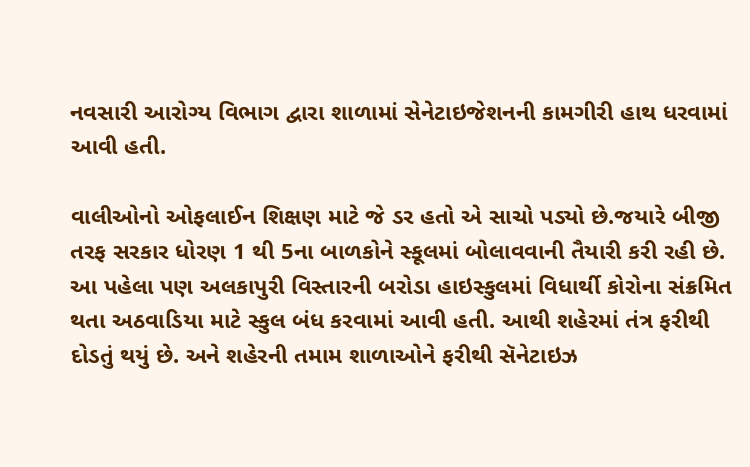નવસારી આરોગ્ય વિભાગ દ્વારા શાળામાં સેનેટાઇજેશનની કામગીરી હાથ ધરવામાં આવી હતી.

વાલીઓનો ઓફલાઈન શિક્ષણ માટે જે ડર હતો એ સાચો પડ્યો છે.જયારે બીજી તરફ સરકાર ધોરણ 1 થી 5ના બાળકોને સ્કૂલમાં બોલાવવાની તૈયારી કરી રહી છે. આ પહેલા પણ અલકાપુરી વિસ્તારની બરોડા હાઇસ્કુલમાં વિધાર્થી કોરોના સંક્રમિત થતા અઠવાડિયા માટે સ્કુલ બંધ કરવામાં આવી હતી. આથી શહેરમાં તંત્ર ફરીથી દોડતું થયું છે. અને શહેરની તમામ શાળાઓને ફરીથી સૅનેટાઇઝ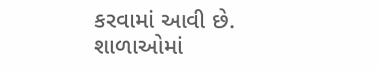કરવામાં આવી છે. શાળાઓમાં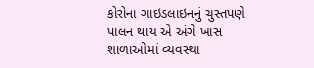કોરોના ગાઇડલાઇનનું ચુસ્તપણે પાલન થાય એ અંગે ખાસ શાળાઓમાં વ્યવસ્થા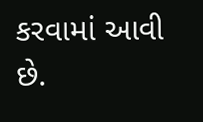કરવામાં આવી છે.